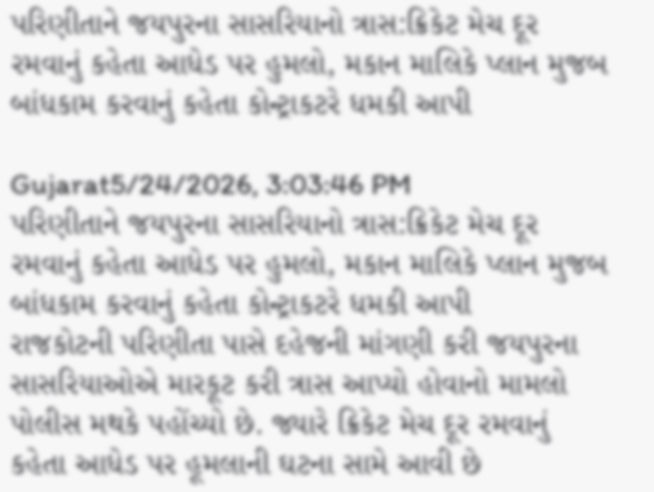પરિણીતાને જયપુરના સાસરિયાનો ત્રાસ:ક્રિકેટ મેચ દૂર રમવાનું કહેતા આધેડ પર હુમલો, મકાન માલિકે પ્લાન મુજબ બાંધકામ કરવાનું કહેતા કોન્ટ્રાકટરે ધમકી આપી

Gujarat5/24/2026, 3:03:46 PM
પરિણીતાને જયપુરના સાસરિયાનો ત્રાસ:ક્રિકેટ મેચ દૂર રમવાનું કહેતા આધેડ પર હુમલો, મકાન માલિકે પ્લાન મુજબ બાંધકામ કરવાનું કહેતા કોન્ટ્રાકટરે ધમકી આપી
રાજકોટની પરિણીતા પાસે દહેજની માંગણી કરી જયપુરના સાસરિયાઓએ મારકૂટ કરી ત્રાસ આપ્યો હોવાનો મામલો પોલીસ મથકે પહોંચ્યો છે. જ્યારે ક્રિકેટ મેચ દૂર રમવાનું કહેતા આધેડ પર હૂમલાની ઘટના સામે આવી છે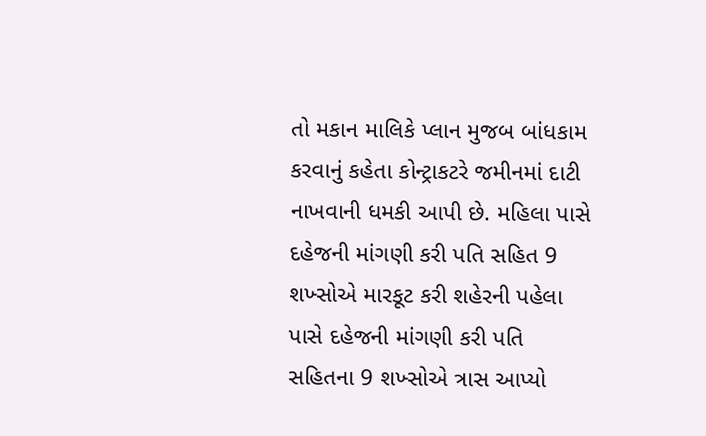તો મકાન માલિકે પ્લાન મુજબ બાંધકામ કરવાનું કહેતા કોન્ટ્રાકટરે જમીનમાં દાટી નાખવાની ધમકી આપી છે. મહિલા પાસે દહેજની માંગણી કરી પતિ સહિત 9 શખ્સોએ મારકૂટ કરી શહેરની પહેલા પાસે દહેજની માંગણી કરી પતિ સહિતના 9 શખ્સોએ ત્રાસ આપ્યો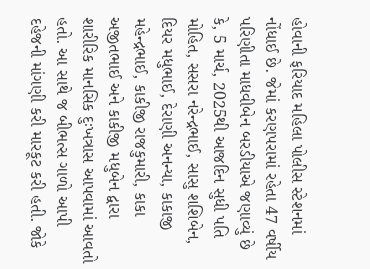હોવાની ફરિયાદ મહિલા પોલીસ સ્ટેશનમાં નોંધાઈ છે. જેમાં કરણપરામાં રહેતા 47 વર્ષીય પરિણીતા માધવીબેન બરડીયાએ જણાવ્યું છે કે, 5 માર્ચ, 2025થી આજદિન સુધી પતિ મોહિત, સસરા નરેન્દ્રભાઈ, સાસુ શશિબેન, દિયર મધુભાઈ, દેરાણી અનન્યા, કાકાજી મહેન્દ્રભાઈ, કાકીજી રાજકુમારી, કાકા અજીતભાઈ અને કાકીજી મધુબેન દ્વારા શારીરિક માનસિક દુઃખત્રાસ આપવામાં આવતો હતો. આ સાથે જ બીભત્સ ગાળો આપી દહેજની માંગણી કરી મારકૂટ કરી હતી. જોકે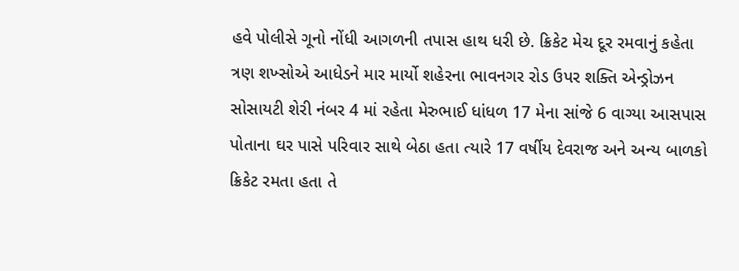હવે પોલીસે ગૂનો નોંધી આગળની તપાસ હાથ ધરી છે. ક્રિકેટ મેચ દૂર રમવાનું કહેતા ત્રણ શખ્સોએ આધેડને માર માર્યો શહેરના ભાવનગર રોડ ઉપર શક્તિ એન્ડ્રોઝન સોસાયટી શેરી નંબર 4 માં રહેતા મેરુભાઈ ધાંધળ 17 મેના સાંજે 6 વાગ્યા આસપાસ પોતાના ઘર પાસે પરિવાર સાથે બેઠા હતા ત્યારે 17 વર્ષીય દેવરાજ અને અન્ય બાળકો ક્રિકેટ રમતા હતા તે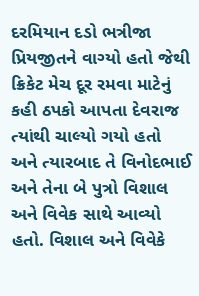દરમિયાન દડો ભત્રીજા પ્રિયજીતને વાગ્યો હતો જેથી ક્રિકેટ મેચ દૂર રમવા માટેનું કહી ઠપકો આપતા દેવરાજ ત્યાંથી ચાલ્યો ગયો હતો અને ત્યારબાદ તે વિનોદભાઈ અને તેના બે પુત્રો વિશાલ અને વિવેક સાથે આવ્યો હતો. વિશાલ અને વિવેકે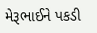મેરૂભાઈને પકડી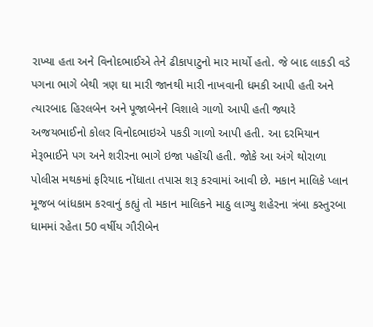રાખ્યા હતા અને વિનોદભાઈએ તેને ઢીકાપાટુનો માર માર્યો હતો. જે બાદ લાકડી વડે પગના ભાગે બેથી ત્રણ ઘા મારી જાનથી મારી નાખવાની ધમકી આપી હતી અને ત્યારબાદ હિરલબેન અને પૂજાબેનને વિશાલે ગાળો આપી હતી જ્યારે અજયભાઈનો કોલર વિનોદભાઇએ પકડી ગાળો આપી હતી. આ દરમિયાન મેરૂભાઈને પગ અને શરીરના ભાગે ઇજા પહોંચી હતી. જોકે આ અંગે થોરાળા પોલીસ મથકમાં ફરિયાદ નોંધાતા તપાસ શરૂ કરવામાં આવી છે. મકાન માલિકે પ્લાન મૂજબ બાંધકામ કરવાનું કહ્યું તો મકાન માલિકને માઠુ લાગ્યુ શહેરના ત્રંબા કસ્તુરબા ધામમાં રહેતા 50 વર્ષીય ગૌરીબેન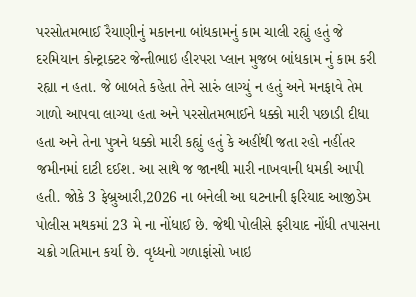પરસોતમભાઈ રૈયાણીનું મકાનના બાંધકામનું કામ ચાલી રહ્યું હતું જે દરમિયાન કોન્ટ્રાક્ટર જેન્તીભાઇ હીરપરા પ્લાન મુજબ બાંધકામ નું કામ કરી રહ્યા ન હતા. જે બાબતે કહેતા તેને સારું લાગ્યું ન હતું અને મનફાવે તેમ ગાળો આપવા લાગ્યા હતા અને પરસોતમભાઈને ધક્કો મારી પછાડી દીધા હતા અને તેના પુત્રને ધક્કો મારી કહ્યું હતું કે અહીંથી જતા રહો નહીંતર જમીનમાં દાટી દઈશ. આ સાથે જ જાનથી મારી નાખવાની ધમકી આપી હતી. જોકે 3 ફેબ્રુઆરી,2026 ના બનેલી આ ઘટનાની ફરિયાદ આજીડેમ પોલીસ મથકમાં 23 મે ના નોંધાઈ છે. જેથી પોલીસે ફરીયાદ નોંધી તપાસના ચક્રો ગતિમાન કર્યા છે. વૃધ્ધનો ગળાફાંસો ખાઇ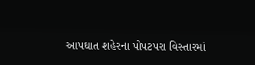આપઘાત શહેરના પોપટપરા વિસ્તારમાં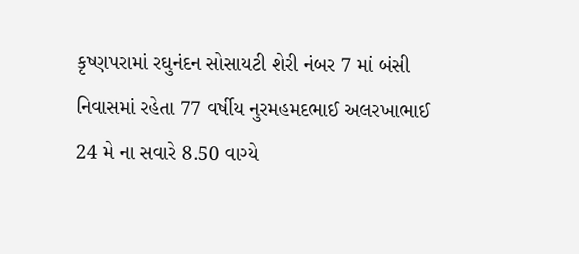કૃષ્ણપરામાં રઘુનંદન સોસાયટી શેરી નંબર 7 માં બંસી નિવાસમાં રહેતા 77 વર્ષીય નુરમહમદભાઈ અલરખાભાઈ 24 મે ના સવારે 8.50 વાગ્યે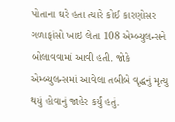પોતાના ઘરે હતા ત્યારે કોઈ કારણોસર ગળાફાંસો ખાઇ લેતા 108 એમ્બ્યુલન્સને બોલાવવામાં આવી હતી. જોકે એમ્બ્યુલન્સમાં આવેલા તબીબે વૃદ્ધનું મૃત્યુ થયું હોવાનું જાહેર કર્યું હતું.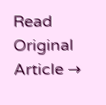Read Original Article →